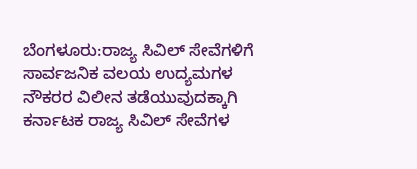ಬೆಂಗಳೂರು:ರಾಜ್ಯ ಸಿವಿಲ್ ಸೇವೆಗಳಿಗೆ ಸಾರ್ವಜನಿಕ ವಲಯ ಉದ್ಯಮಗಳ ನೌಕರರ ವಿಲೀನ ತಡೆಯುವುದಕ್ಕಾಗಿ ಕರ್ನಾಟಕ ರಾಜ್ಯ ಸಿವಿಲ್ ಸೇವೆಗಳ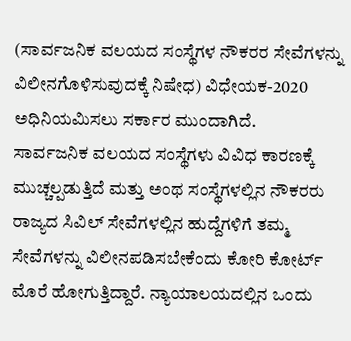(ಸಾರ್ವಜನಿಕ ವಲಯದ ಸಂಸ್ಥೆಗಳ ನೌಕರರ ಸೇವೆಗಳನ್ನು ವಿಲೀನಗೊಳಿಸುವುದಕ್ಕೆ ನಿಷೇಧ) ವಿಧೇಯಕ-2020 ಅಧಿನಿಯಮಿಸಲು ಸರ್ಕಾರ ಮುಂದಾಗಿದೆ.
ಸಾರ್ವಜನಿಕ ವಲಯದ ಸಂಸ್ಥೆಗಳು ವಿವಿಧ ಕಾರಣಕ್ಕೆ ಮುಚ್ಚಲ್ಪಡುತ್ತಿದೆ ಮತ್ತು ಅಂಥ ಸಂಸ್ಥೆಗಳಲ್ಲಿನ ನೌಕರರು ರಾಜ್ಯದ ಸಿವಿಲ್ ಸೇವೆಗಳಲ್ಲಿನ ಹುದ್ದೆಗಳಿಗೆ ತಮ್ಮ ಸೇವೆಗಳನ್ನು ವಿಲೀನಪಡಿಸಬೇಕೆಂದು ಕೋರಿ ಕೋರ್ಟ್ ಮೊರೆ ಹೋಗುತ್ತಿದ್ದಾರೆ. ನ್ಯಾಯಾಲಯದಲ್ಲಿನ ಒಂದು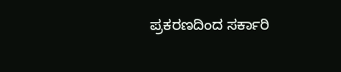ಪ್ರಕರಣದಿಂದ ಸರ್ಕಾರಿ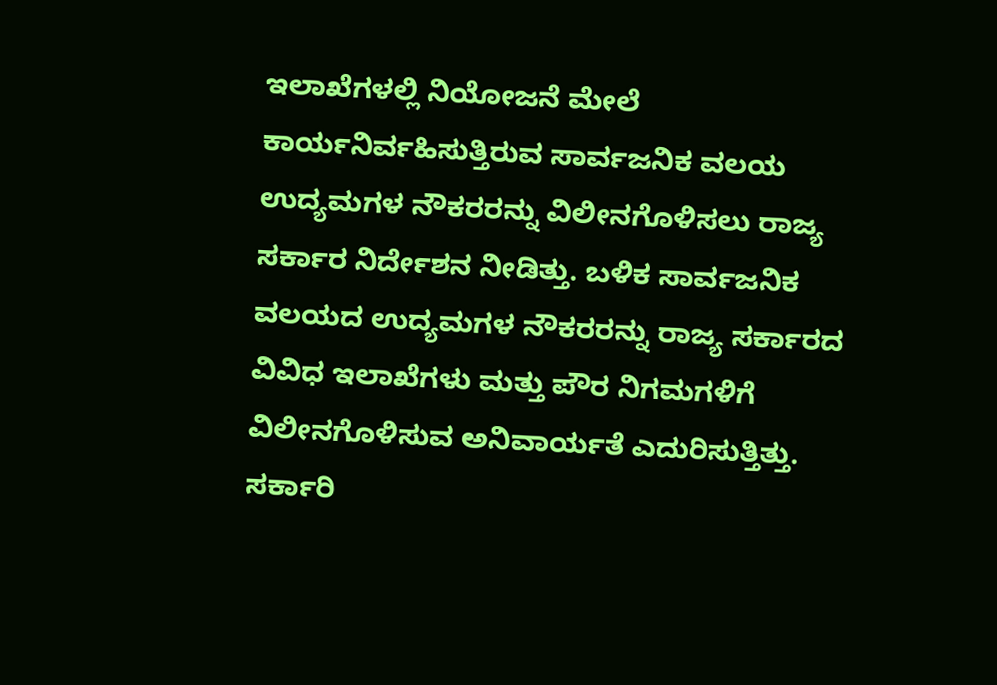ಇಲಾಖೆಗಳಲ್ಲಿ ನಿಯೋಜನೆ ಮೇಲೆ ಕಾರ್ಯನಿರ್ವಹಿಸುತ್ತಿರುವ ಸಾರ್ವಜನಿಕ ವಲಯ ಉದ್ಯಮಗಳ ನೌಕರರನ್ನು ವಿಲೀನಗೊಳಿಸಲು ರಾಜ್ಯ ಸರ್ಕಾರ ನಿರ್ದೇಶನ ನೀಡಿತ್ತು. ಬಳಿಕ ಸಾರ್ವಜನಿಕ ವಲಯದ ಉದ್ಯಮಗಳ ನೌಕರರನ್ನು ರಾಜ್ಯ ಸರ್ಕಾರದ ವಿವಿಧ ಇಲಾಖೆಗಳು ಮತ್ತು ಪೌರ ನಿಗಮಗಳಿಗೆ ವಿಲೀನಗೊಳಿಸುವ ಅನಿವಾರ್ಯತೆ ಎದುರಿಸುತ್ತಿತ್ತು. ಸರ್ಕಾರಿ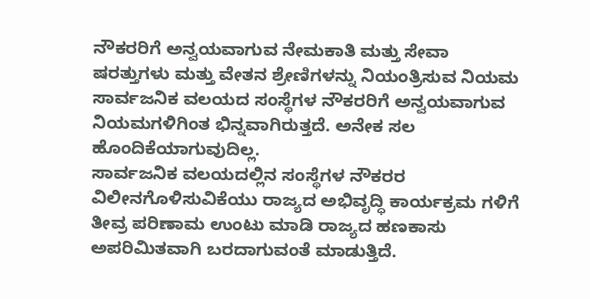ನೌಕರರಿಗೆ ಅನ್ವಯವಾಗುವ ನೇಮಕಾತಿ ಮತ್ತು ಸೇವಾ ಷರತ್ತುಗಳು ಮತ್ತು ವೇತನ ಶ್ರೇಣಿಗಳನ್ನು ನಿಯಂತ್ರಿಸುವ ನಿಯಮ ಸಾರ್ವಜನಿಕ ವಲಯದ ಸಂಸ್ಥೆಗಳ ನೌಕರರಿಗೆ ಅನ್ವಯವಾಗುವ ನಿಯಮಗಳಿಗಿಂತ ಭಿನ್ನವಾಗಿರುತ್ತದೆ. ಅನೇಕ ಸಲ ಹೊಂದಿಕೆಯಾಗುವುದಿಲ್ಲ.
ಸಾರ್ವಜನಿಕ ವಲಯದಲ್ಲಿನ ಸಂಸ್ಥೆಗಳ ನೌಕರರ ವಿಲೀನಗೊಳಿಸುವಿಕೆಯು ರಾಜ್ಯದ ಅಭಿವೃದ್ಧಿ ಕಾರ್ಯಕ್ರಮ ಗಳಿಗೆ ತೀವ್ರ ಪರಿಣಾಮ ಉಂಟು ಮಾಡಿ ರಾಜ್ಯದ ಹಣಕಾಸು ಅಪರಿಮಿತವಾಗಿ ಬರದಾಗುವಂತೆ ಮಾಡುತ್ತಿದೆ.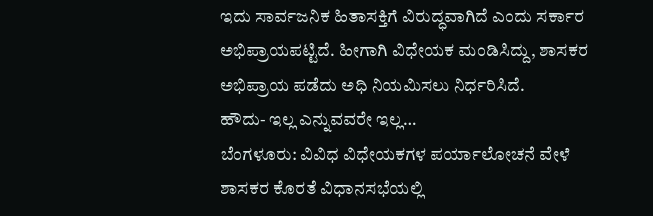ಇದು ಸಾರ್ವಜನಿಕ ಹಿತಾಸಕ್ತಿಗೆ ವಿರುದ್ಧವಾಗಿದೆ ಎಂದು ಸರ್ಕಾರ ಅಭಿಪ್ರಾಯಪಟ್ಟಿದೆ. ಹೀಗಾಗಿ ವಿಧೇಯಕ ಮಂಡಿಸಿದ್ದು, ಶಾಸಕರ ಅಭಿಪ್ರಾಯ ಪಡೆದು ಅಧಿ ನಿಯಮಿಸಲು ನಿರ್ಧರಿಸಿದೆ.
ಹೌದು- ಇಲ್ಲ ಎನ್ನುವವರೇ ಇಲ್ಲ…
ಬೆಂಗಳೂರು: ವಿವಿಧ ವಿಧೇಯಕಗಳ ಪರ್ಯಾಲೋಚನೆ ವೇಳೆ ಶಾಸಕರ ಕೊರತೆ ವಿಧಾನಸಭೆಯಲ್ಲಿ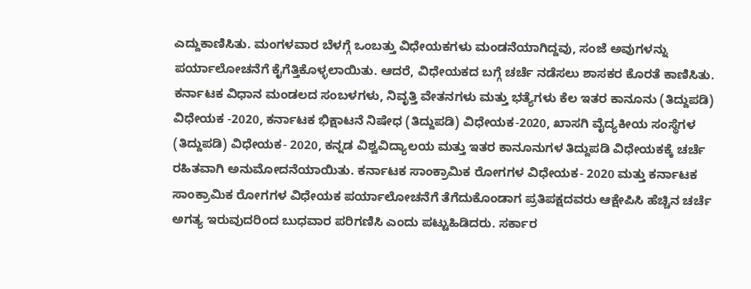ಎದ್ದುಕಾಣಿಸಿತು. ಮಂಗಳವಾರ ಬೆಳಗ್ಗೆ ಒಂಬತ್ತು ವಿಧೇಯಕಗಳು ಮಂಡನೆಯಾಗಿದ್ದವು, ಸಂಜೆ ಅವುಗಳನ್ನು ಪರ್ಯಾಲೋಚನೆಗೆ ಕೈಗೆತ್ತಿಕೊಳ್ಳಲಾಯಿತು. ಆದರೆ, ವಿಧೇಯಕದ ಬಗ್ಗೆ ಚರ್ಚೆ ನಡೆಸಲು ಶಾಸಕರ ಕೊರತೆ ಕಾಣಿಸಿತು. ಕರ್ನಾಟಕ ವಿಧಾನ ಮಂಡಲದ ಸಂಬಳಗಳು, ನಿವೃತ್ತಿ ವೇತನಗಳು ಮತ್ತು ಭತ್ಯೆಗಳು ಕೆಲ ಇತರ ಕಾನೂನು (ತಿದ್ದುಪಡಿ) ವಿಧೇಯಕ -2020, ಕರ್ನಾಟಕ ಭಿಕ್ಷಾಟನೆ ನಿಷೇಧ (ತಿದ್ದುಪಡಿ) ವಿಧೇಯಕ-2020, ಖಾಸಗಿ ವೈದ್ಯಕೀಯ ಸಂಸ್ಥೆಗಳ (ತಿದ್ದುಪಡಿ) ವಿಧೇಯಕ- 2020, ಕನ್ನಡ ವಿಶ್ವವಿದ್ಯಾಲಯ ಮತ್ತು ಇತರ ಕಾನೂನುಗಳ ತಿದ್ದುಪಡಿ ವಿಧೇಯಕಕ್ಕೆ ಚರ್ಚೆ ರಹಿತವಾಗಿ ಅನುಮೋದನೆಯಾಯಿತು. ಕರ್ನಾಟಕ ಸಾಂಕ್ರಾಮಿಕ ರೋಗಗಳ ವಿಧೇಯಕ- 2020 ಮತ್ತು ಕರ್ನಾಟಕ ಸಾಂಕ್ರಾಮಿಕ ರೋಗಗಳ ವಿಧೇಯಕ ಪರ್ಯಾಲೋಚನೆಗೆ ತೆಗೆದುಕೊಂಡಾಗ ಪ್ರತಿಪಕ್ಷದವರು ಆಕ್ಷೇಪಿಸಿ ಹೆಚ್ಚಿನ ಚರ್ಚೆ ಅಗತ್ಯ ಇರುವುದರಿಂದ ಬುಧವಾರ ಪರಿಗಣಿಸಿ ಎಂದು ಪಟ್ಟುಹಿಡಿದರು. ಸರ್ಕಾರ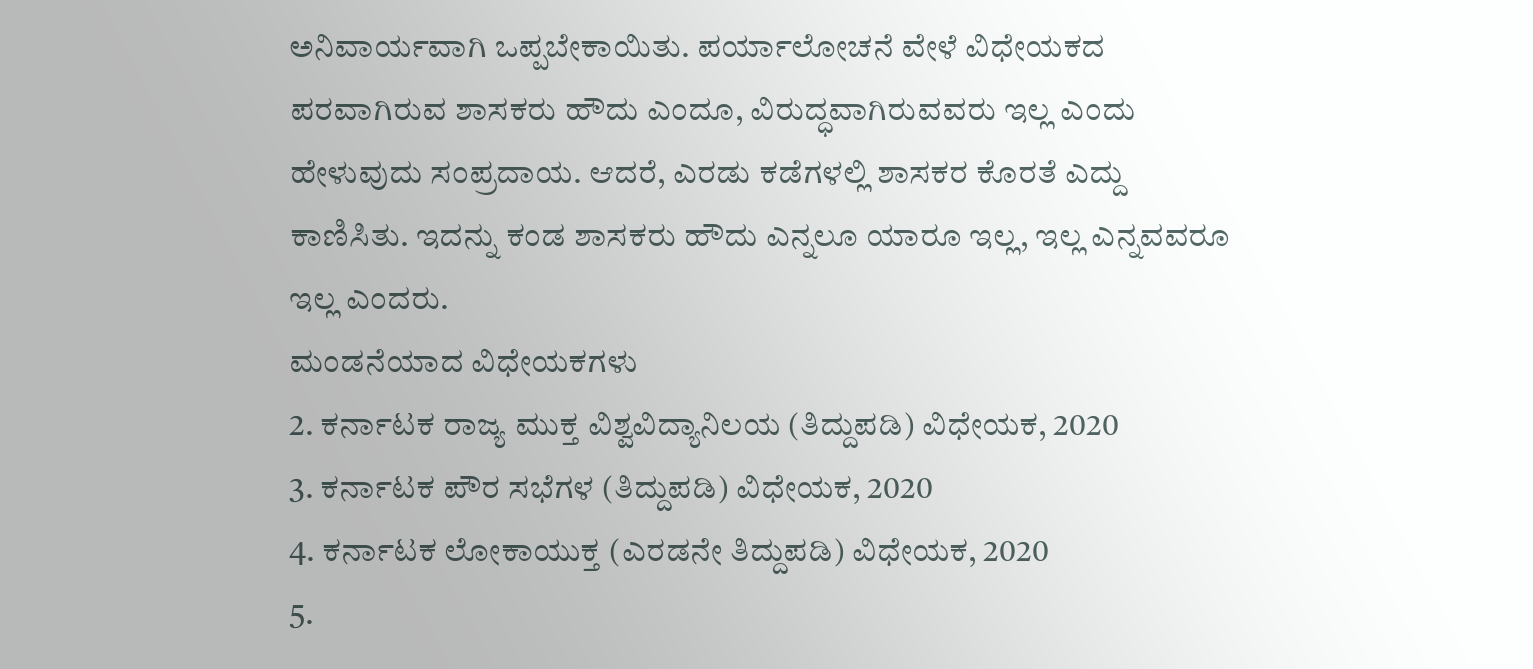ಅನಿವಾರ್ಯವಾಗಿ ಒಪ್ಪಬೇಕಾಯಿತು. ಪರ್ಯಾಲೋಚನೆ ವೇಳೆ ವಿಧೇಯಕದ ಪರವಾಗಿರುವ ಶಾಸಕರು ಹೌದು ಎಂದೂ, ವಿರುದ್ಧವಾಗಿರುವವರು ಇಲ್ಲ ಎಂದು ಹೇಳುವುದು ಸಂಪ್ರದಾಯ. ಆದರೆ, ಎರಡು ಕಡೆಗಳಲ್ಲಿ ಶಾಸಕರ ಕೊರತೆ ಎದ್ದು ಕಾಣಿಸಿತು. ಇದನ್ನು ಕಂಡ ಶಾಸಕರು ಹೌದು ಎನ್ನಲೂ ಯಾರೂ ಇಲ್ಲ, ಇಲ್ಲ ಎನ್ನವವರೂ ಇಲ್ಲ ಎಂದರು.
ಮಂಡನೆಯಾದ ವಿಧೇಯಕಗಳು
2. ಕರ್ನಾಟಕ ರಾಜ್ಯ ಮುಕ್ತ ವಿಶ್ವವಿದ್ಯಾನಿಲಯ (ತಿದ್ದುಪಡಿ) ವಿಧೇಯಕ, 2020
3. ಕರ್ನಾಟಕ ಪೌರ ಸಭೆಗಳ (ತಿದ್ದುಪಡಿ) ವಿಧೇಯಕ, 2020
4. ಕರ್ನಾಟಕ ಲೋಕಾಯುಕ್ತ (ಎರಡನೇ ತಿದ್ದುಪಡಿ) ವಿಧೇಯಕ, 2020
5.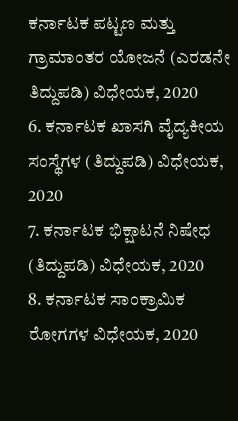ಕರ್ನಾಟಕ ಪಟ್ಟಣ ಮತ್ತು ಗ್ರಾಮಾಂತರ ಯೋಜನೆ (ಎರಡನೇ ತಿದ್ದುಪಡಿ) ವಿಧೇಯಕ, 2020
6. ಕರ್ನಾಟಕ ಖಾಸಗಿ ವೈದ್ಯಕೀಯ ಸಂಸ್ಥೆಗಳ (ತಿದ್ದುಪಡಿ) ವಿಧೇಯಕ, 2020
7. ಕರ್ನಾಟಕ ಭಿಕ್ಷಾಟನೆ ನಿಷೇಧ (ತಿದ್ದುಪಡಿ) ವಿಧೇಯಕ, 2020
8. ಕರ್ನಾಟಕ ಸಾಂಕ್ರಾಮಿಕ ರೋಗಗಳ ವಿಧೇಯಕ, 2020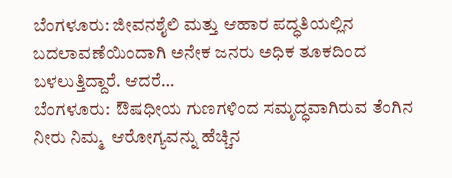ಬೆಂಗಳೂರು: ಜೀವನಶೈಲಿ ಮತ್ತು ಆಹಾರ ಪದ್ಧತಿಯಲ್ಲಿನ ಬದಲಾವಣೆಯಿಂದಾಗಿ ಅನೇಕ ಜನರು ಅಧಿಕ ತೂಕದಿಂದ ಬಳಲುತ್ತಿದ್ದಾರೆ. ಆದರೆ…
ಬೆಂಗಳೂರು:  ಔಷಧೀಯ ಗುಣಗಳಿಂದ ಸಮೃದ್ಧವಾಗಿರುವ ತೆಂಗಿನ ನೀರು ನಿಮ್ಮ  ಆರೋಗ್ಯವನ್ನು ಹೆಚ್ಚಿನ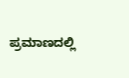ಪ್ರಮಾಣದಲ್ಲಿ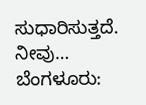ಸುಧಾರಿಸುತ್ತದೆ. ನೀವು…
ಬೆಂಗಳೂರು: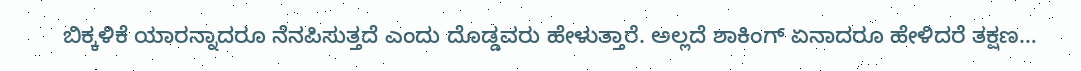ಬಿಕ್ಕಳಿಕೆ ಯಾರನ್ನಾದರೂ ನೆನಪಿಸುತ್ತದೆ ಎಂದು ದೊಡ್ಡವರು ಹೇಳುತ್ತಾರೆ. ಅಲ್ಲದೆ ಶಾಕಿಂಗ್ ಏನಾದರೂ ಹೇಳಿದರೆ ತಕ್ಷಣ…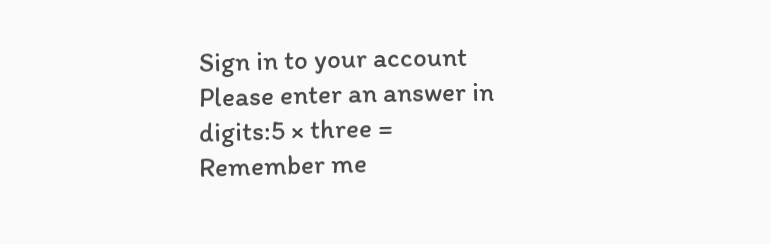Sign in to your account
Please enter an answer in digits:5 × three =
Remember me